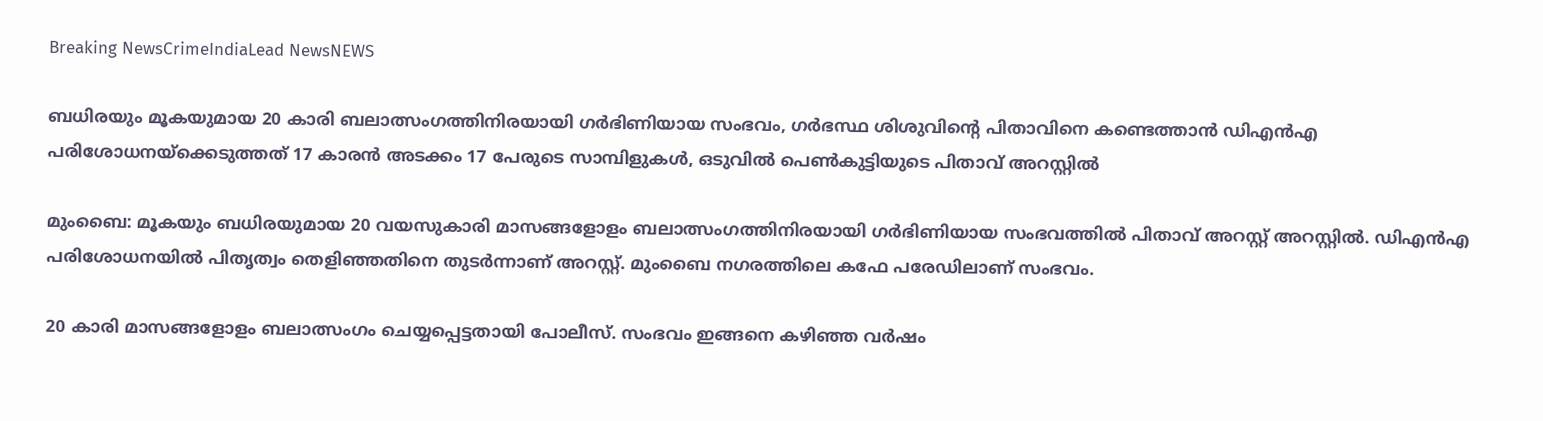Breaking NewsCrimeIndiaLead NewsNEWS

ബധിരയും മൂകയുമായ 20 കാരി ബലാത്സംഗത്തിനിരയായി ഗർഭിണിയായ സംഭവം, ഗർഭസ്ഥ ശിശുവിന്റെ പിതാവിനെ കണ്ടെത്താൻ ഡിഎൻഎ പരിശോധനയ്ക്കെടുത്തത് 17 കാരൻ അടക്കം 17 പേരുടെ സാമ്പിളുകൾ, ഒടുവിൽ പെൺകുട്ടിയുടെ പിതാവ് അറസ്റ്റിൽ

മുംബൈ: മൂകയും ബധിരയുമായ 20 വയസുകാരി മാസങ്ങളോളം ബലാത്സംഗത്തിനിരയായി ഗർഭിണിയായ സംഭവത്തിൽ പിതാവ് അറസ്റ്റ് അറസ്റ്റിൽ. ഡിഎൻഎ പരിശോധനയിൽ പിതൃത്വം തെളിഞ്ഞതിനെ തുടർന്നാണ് അറസ്റ്റ്. മുംബൈ നഗരത്തിലെ കഫേ പരേഡിലാണ് സംഭവം.

20 കാരി മാസങ്ങളോളം ബലാത്സംഗം ചെയ്യപ്പെട്ടതായി പോലീസ്. സംഭവം ഇങ്ങനെ കഴിഞ്ഞ വർഷം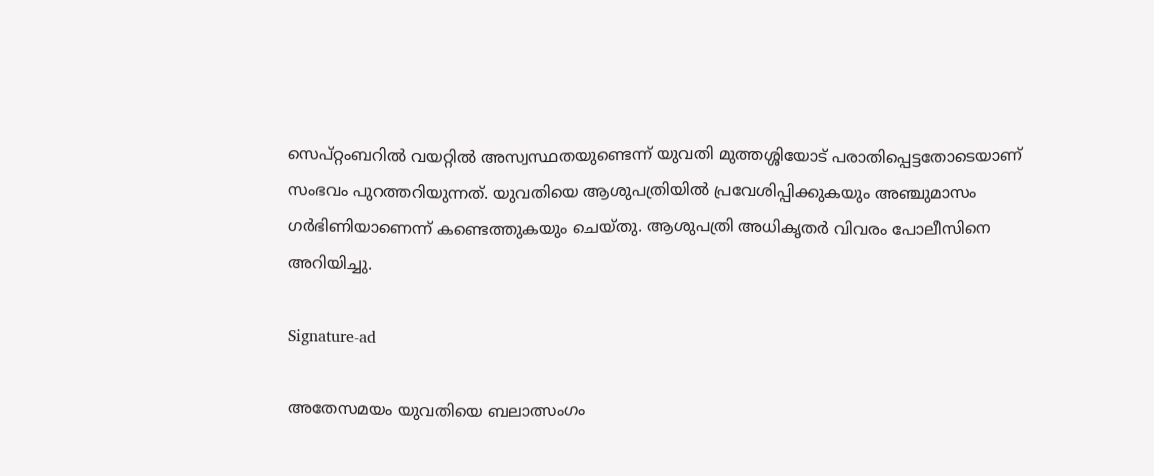സെപ്റ്റംബറിൽ വയറ്റിൽ അസ്വസ്ഥതയുണ്ടെന്ന് യുവതി മുത്തശ്ശിയോട് പരാതിപ്പെട്ടതോടെയാണ് സംഭവം പുറത്തറിയുന്നത്. യുവതിയെ ആശുപത്രിയിൽ പ്രവേശിപ്പിക്കുകയും അഞ്ചുമാസം ഗർഭിണിയാണെന്ന് കണ്ടെത്തുകയും ചെയ്തു. ആശുപത്രി അധികൃതർ വിവരം പോലീസിനെ അറിയിച്ചു.

Signature-ad

അതേസമയം യുവതിയെ ബലാത്സംഗം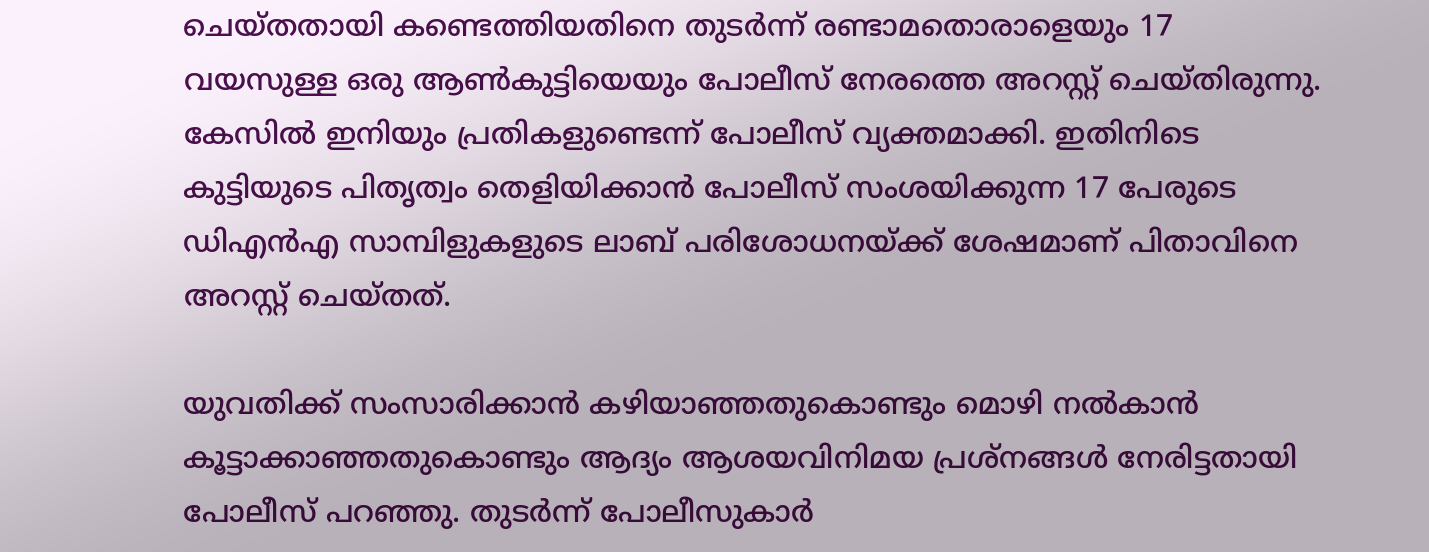ചെയ്തതായി കണ്ടെത്തിയതിനെ തുടർന്ന് രണ്ടാമതൊരാളെയും 17 വയസുള്ള ഒരു ആൺകുട്ടിയെയും പോലീസ് നേരത്തെ അറസ്റ്റ് ചെയ്തിരുന്നു. കേസിൽ ഇനിയും പ്രതികളുണ്ടെന്ന് പോലീസ് വ്യക്തമാക്കി. ഇതിനിടെ കുട്ടിയുടെ പിതൃത്വം തെളിയിക്കാൻ പോലീസ് സംശയിക്കുന്ന 17 പേരുടെ ഡിഎൻഎ സാമ്പിളുകളുടെ ലാബ് പരിശോധനയ്ക്ക് ശേഷമാണ് പിതാവിനെ അറസ്റ്റ് ചെയ്തത്.

യുവതിക്ക് സംസാരിക്കാൻ കഴിയാഞ്ഞതുകൊണ്ടും മൊഴി നൽകാൻ കൂട്ടാക്കാഞ്ഞതുകൊണ്ടും ആദ്യം ആശയവിനിമയ പ്രശ്‌നങ്ങൾ നേരിട്ടതായി പോലീസ് പറഞ്ഞു. തുടർന്ന് പോലീസുകാർ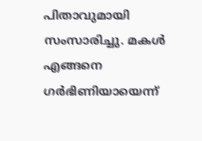പിതാവുമായി സംസാരിച്ചു. മകൾ എങ്ങനെ ഗർഭിണിയായെന്ന്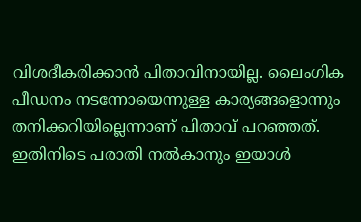വിശദീകരിക്കാൻ പിതാവിനായില്ല. ലൈംഗിക പീഡനം നടന്നോയെന്നുള്ള കാര്യങ്ങളൊന്നും തനിക്കറിയില്ലെന്നാണ് പിതാവ് പറഞ്ഞത്. ഇതിനിടെ പരാതി നൽകാനും ഇയാൾ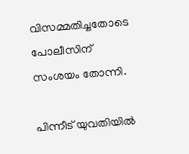വിസമ്മതിച്ചതോടെ പോലീസിന് സംശയം തോന്നി.

പിന്നീട് യുവതിയിൽ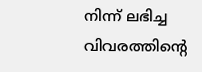നിന്ന് ലഭിച്ച വിവരത്തിന്റെ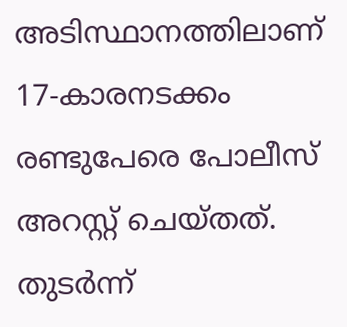അടിസ്ഥാനത്തിലാണ് 17-കാരനടക്കം രണ്ടുപേരെ പോലീസ് അറസ്റ്റ് ചെയ്തത്. തുടർന്ന്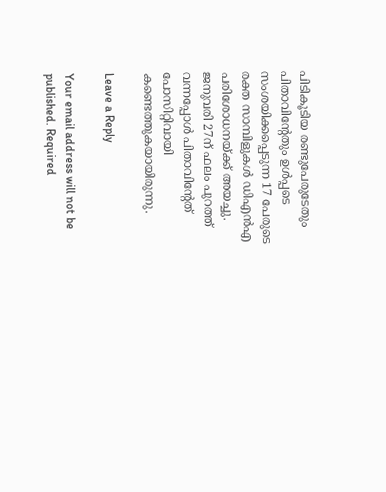പിടികൂടിയ രണ്ടുപേരുടേതും പിതാവിന്റേതും ഉൾപ്പടെ സംശയിക്കപ്പെടുന്ന 17 പേരുടെ രക്ത സാമ്പിളുകൾ ഡിഎൻഎ പരിശോധനയ്ക്ക് അയച്ചു. ജനുവരി 27ന് ഫലം പുറത്ത് വന്നപ്പോൾ പിതാവിന്റേത് പോസിറ്റിവായി കണ്ടെത്തുകയായിരുന്നു.

Leave a Reply

Your email address will not be published. Required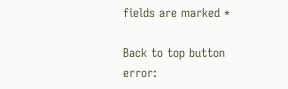fields are marked *

Back to top button
error: